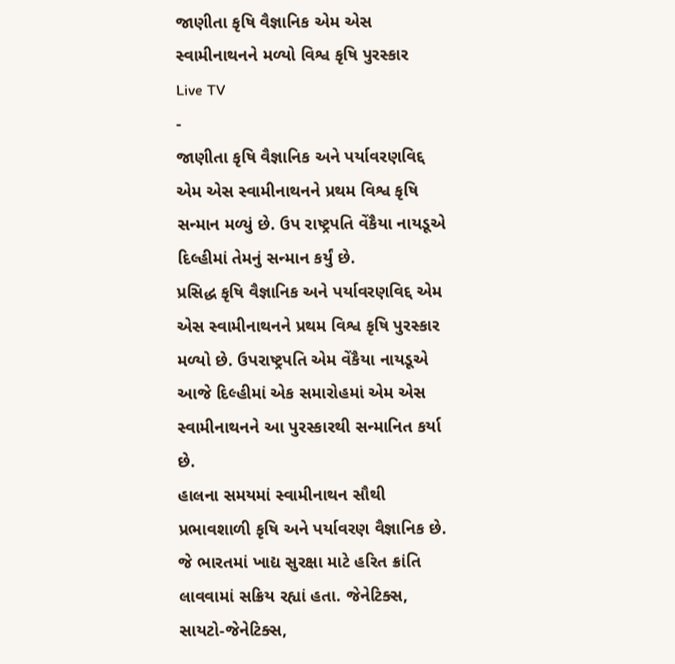જાણીતા કૃષિ વૈજ્ઞાનિક એમ એસ સ્વામીનાથનને મળ્યો વિશ્વ કૃષિ પુરસ્કાર
Live TV
-
જાણીતા કૃષિ વૈજ્ઞાનિક અને પર્યાવરણવિદ્દ એમ એસ સ્વામીનાથનને પ્રથમ વિશ્વ કૃષિ સન્માન મળ્યું છે. ઉપ રાષ્ટ્રપતિ વેંકૈયા નાયડૂએ દિલ્હીમાં તેમનું સન્માન કર્યું છે.
પ્રસિદ્ધ કૃષિ વૈજ્ઞાનિક અને પર્યાવરણવિદ્દ એમ એસ સ્વામીનાથનને પ્રથમ વિશ્વ કૃષિ પુરસ્કાર મળ્યો છે. ઉપરાષ્ટ્રપતિ એમ વેંકૈયા નાયડૂએ આજે દિલ્હીમાં એક સમારોહમાં એમ એસ સ્વામીનાથનને આ પુરસ્કારથી સન્માનિત કર્યા છે.
હાલના સમયમાં સ્વામીનાથન સૌથી પ્રભાવશાળી કૃષિ અને પર્યાવરણ વૈજ્ઞાનિક છે. જે ભારતમાં ખાદ્ય સુરક્ષા માટે હરિત ક્રાંતિ લાવવામાં સક્રિય રહ્યાં હતા. જેનેટિક્સ, સાયટો-જેનેટિક્સ,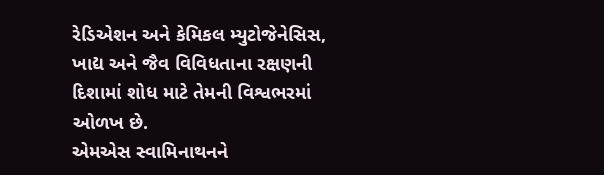રેડિએશન અને કેમિકલ મ્યુટોજેનેસિસ, ખાદ્ય અને જૈવ વિવિધતાના રક્ષણની દિશામાં શોધ માટે તેમની વિશ્વભરમાં ઓળખ છે.
એમએસ સ્વામિનાથનને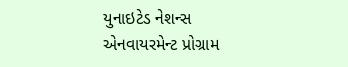યુનાઇટેડ નેશન્સ એનવાયરમેન્ટ પ્રોગ્રામ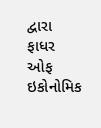દ્વારા ફાધર ઓફ ઇકોનોમિક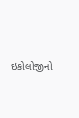ઇકોલોજીનો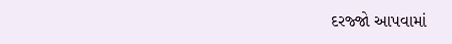દરજ્જો આપવામાં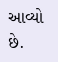આવ્યો છે.